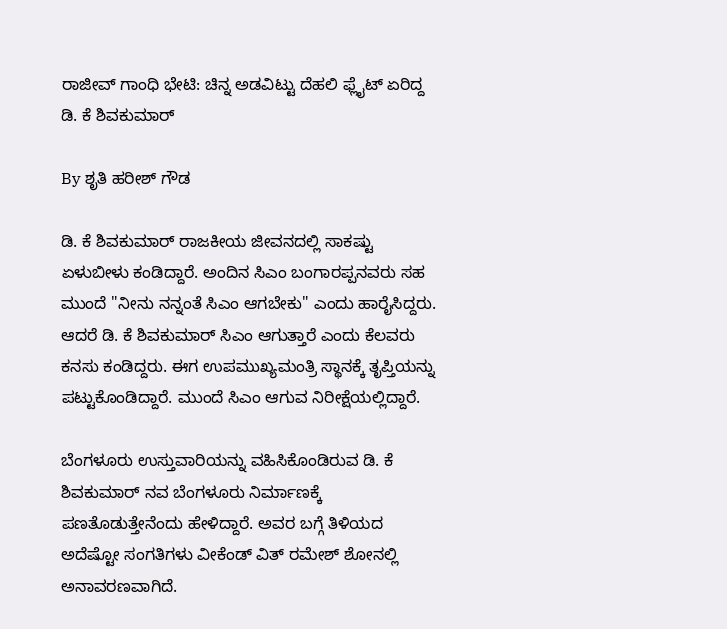ರಾಜೀವ್ ಗಾಂಧಿ ಭೇಟಿ: ಚಿನ್ನ ಅಡವಿಟ್ಟು ದೆಹಲಿ ಫ್ಲೈಟ್ ಏರಿದ್ದ ಡಿ. ಕೆ ಶಿವಕುಮಾರ್

By ಶೃತಿ ಹರೀಶ್ ಗೌಡ

ಡಿ. ಕೆ ಶಿವಕುಮಾರ್ ರಾಜಕೀಯ ಜೀವನದಲ್ಲಿ ಸಾಕಷ್ಟು ಏಳುಬೀಳು ಕಂಡಿದ್ದಾರೆ. ಅಂದಿನ ಸಿಎಂ ಬಂಗಾರಪ್ಪನವರು ಸಹ ಮುಂದೆ "ನೀನು ನನ್ನಂತೆ ಸಿಎಂ ಆಗಬೇಕು" ಎಂದು ಹಾರೈಸಿದ್ದರು. ಆದರೆ ಡಿ. ಕೆ ಶಿವಕುಮಾರ್‌ ಸಿಎಂ ಆಗುತ್ತಾರೆ ಎಂದು ಕೆಲವರು ಕನಸು ಕಂಡಿದ್ದರು. ಈಗ ಉಪಮುಖ್ಯಮಂತ್ರಿ ಸ್ಥಾನಕ್ಕೆ ತೃಪ್ತಿಯನ್ನು ಪಟ್ಟುಕೊಂಡಿದ್ದಾರೆ. ಮುಂದೆ ಸಿಎಂ ಆಗುವ ನಿರೀಕ್ಷೆಯಲ್ಲಿದ್ದಾರೆ.

ಬೆಂಗಳೂರು ಉಸ್ತುವಾರಿಯನ್ನು ವಹಿಸಿಕೊಂಡಿರುವ ಡಿ. ಕೆ ಶಿವಕುಮಾರ್ ನವ ಬೆಂಗಳೂರು ನಿರ್ಮಾಣಕ್ಕೆ ಪಣತೊಡುತ್ತೇನೆಂದು ಹೇಳಿದ್ದಾರೆ. ಅವರ ಬಗ್ಗೆ ತಿಳಿಯದ ಅದೆಷ್ಟೋ ಸಂಗತಿಗಳು ವೀಕೆಂಡ್ ವಿತ್ ರಮೇಶ್ ಶೋನಲ್ಲಿ ಅನಾವರಣವಾಗಿದೆ.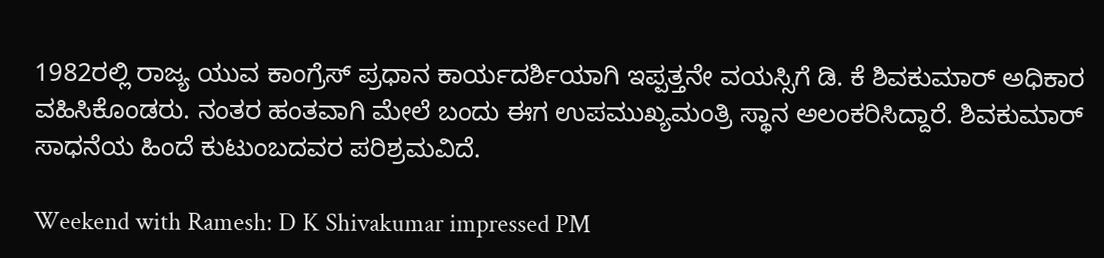1982ರಲ್ಲಿ ರಾಜ್ಯ ಯುವ ಕಾಂಗ್ರೆಸ್ ಪ್ರಧಾನ ಕಾರ್ಯದರ್ಶಿಯಾಗಿ ಇಪ್ಪತ್ತನೇ ವಯಸ್ಸಿಗೆ ಡಿ‌. ಕೆ ಶಿವಕುಮಾರ್ ಅಧಿಕಾರ ವಹಿಸಿಕೊಂಡರು. ನಂತರ ಹಂತವಾಗಿ ಮೇಲೆ ಬಂದು ಈಗ ಉಪಮುಖ್ಯಮಂತ್ರಿ ಸ್ಥಾನ ಅಲಂಕರಿಸಿದ್ದಾರೆ. ಶಿವಕುಮಾರ್ ಸಾಧನೆಯ ಹಿಂದೆ ಕುಟುಂಬದವರ ಪರಿಶ್ರಮವಿದೆ.

Weekend with Ramesh: D K Shivakumar impressed PM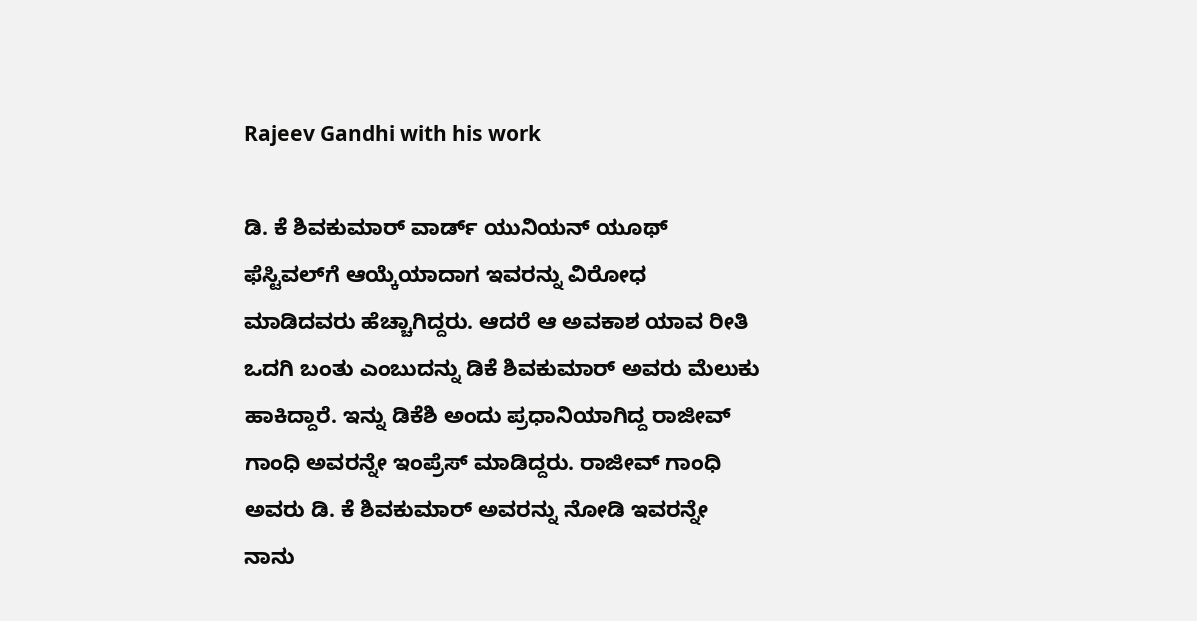Rajeev Gandhi with his work

ಡಿ. ಕೆ ಶಿವಕುಮಾರ್ ವಾರ್ಡ್‌ ಯುನಿಯನ್ ಯೂಥ್ ಫೆಸ್ಟಿವಲ್‌ಗೆ ಆಯ್ಕೆಯಾದಾಗ ಇವರನ್ನು ವಿರೋಧ ಮಾಡಿದವರು ಹೆಚ್ಚಾಗಿದ್ದರು. ಆದರೆ ಆ ಅವಕಾಶ ಯಾವ ರೀತಿ ಒದಗಿ ಬಂತು ಎಂಬುದನ್ನು ಡಿಕೆ ಶಿವಕುಮಾರ್ ಅವರು ಮೆಲುಕು ಹಾಕಿದ್ದಾರೆ. ಇನ್ನು ಡಿಕೆಶಿ ಅಂದು ಪ್ರಧಾನಿಯಾಗಿದ್ದ ರಾಜೀವ್ ಗಾಂಧಿ ಅವರನ್ನೇ ಇಂಪ್ರೆಸ್ ಮಾಡಿದ್ದರು. ರಾಜೀವ್ ಗಾಂಧಿ ಅವರು ಡಿ. ಕೆ ಶಿವಕುಮಾರ್ ಅವರನ್ನು ನೋಡಿ ಇವರನ್ನೇ ನಾನು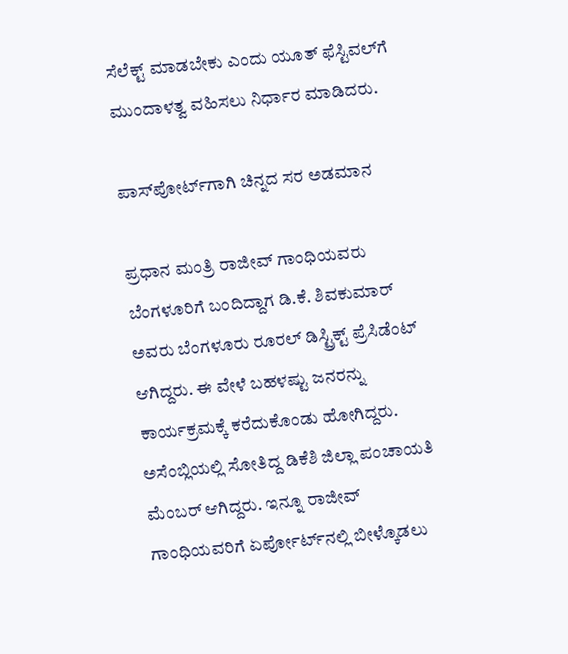ಸೆಲೆಕ್ಟ್ ಮಾಡಬೇಕು ಎಂದು ಯೂತ್ ಫೆಸ್ಟಿವಲ್‌ಗೆ ಮುಂದಾಳತ್ವ ವಹಿಸಲು ನಿರ್ಧಾರ ಮಾಡಿದರು.

ಪಾಸ್‌ಪೋರ್ಟ್‌ಗಾಗಿ ಚಿನ್ನದ ಸರ ಅಡಮಾನ

ಪ್ರಧಾನ ಮಂತ್ರಿ ರಾಜೀವ್ ಗಾಂಧಿಯವರು ಬೆಂಗಳೂರಿಗೆ ಬಂದಿದ್ದಾಗ ಡಿ.ಕೆ. ಶಿವಕುಮಾರ್ ಅವರು ಬೆಂಗಳೂರು ರೂರಲ್ ಡಿಸ್ಟ್ರಿಕ್ಟ್ ಪ್ರೆಸಿಡೆಂಟ್ ಆಗಿದ್ದರು. ಈ ವೇಳೆ ಬಹಳಷ್ಟು ಜ‌ನರನ್ನು ಕಾರ್ಯಕ್ರಮಕ್ಕೆ ಕರೆದುಕೊಂಡು ಹೋಗಿದ್ದರು. ಅಸೆಂಬ್ಲಿಯಲ್ಲಿ ಸೋತಿದ್ದ ಡಿಕೆಶಿ ಜಿಲ್ಲಾ ಪಂಚಾಯತಿ ಮೆಂಬರ್ ಆಗಿದ್ದರು. ಇನ್ನೂ ರಾಜೀವ್ ಗಾಂಧಿಯವರಿಗೆ ಏರ್ಪೋರ್ಟ್‌ನಲ್ಲಿ ಬೀಳ್ಕೊಡಲು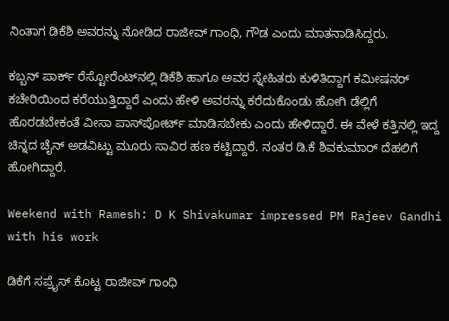ನಿಂತಾಗ ಡಿಕೆಶಿ ಅವರನ್ನು ನೋಡಿದ ರಾಜೀವ್ ಗಾಂಧಿ, ಗೌಡ ಎಂದು ಮಾತನಾಡಿಸಿದ್ದರು.

ಕಬ್ಬನ್ ಪಾರ್ಕ್ ರೆಸ್ಟೋರೆಂಟ್‌ನಲ್ಲಿ ಡಿಕೆಶಿ‌ ಹಾಗೂ ಅವರ ಸ್ನೇಹಿತರು ಕುಳಿತಿದ್ದಾಗ ಕಮೀಷನರ್ ಕಚೇರಿಯಿಂದ ಕರೆಯುತ್ತಿದ್ದಾರೆ ಎಂದು ಹೇಳಿ ಅವರನ್ನು ಕರೆದುಕೊಂಡು ಹೋಗಿ ಡೆಲ್ಲಿಗೆ ಹೊರಡಬೇಕಂತೆ ವೀಸಾ ಪಾಸ್‌ಪೋರ್ಟ್‌ ಮಾಡಿಸಬೇಕು ಎಂದು ಹೇಳಿದ್ದಾರೆ. ಈ ವೇಳೆ ಕತ್ತಿನಲ್ಲಿ ಇದ್ದ ಚಿನ್ನದ ಚೈನ್ ಅಡವಿಟ್ಟು ಮೂರು ಸಾವಿರ ಹಣ ಕಟ್ಟಿದ್ದಾರೆ. ನಂತರ ಡಿ.ಕೆ ಶಿವಕುಮಾರ್ ದೆಹಲಿಗೆ ಹೋಗಿದ್ದಾರೆ.

Weekend with Ramesh: D K Shivakumar impressed PM Rajeev Gandhi with his work

ಡಿಕೆಗೆ ಸಪ್ರೈಸ್ ಕೊಟ್ಟ ರಾಜೀವ್ ಗಾಂಧಿ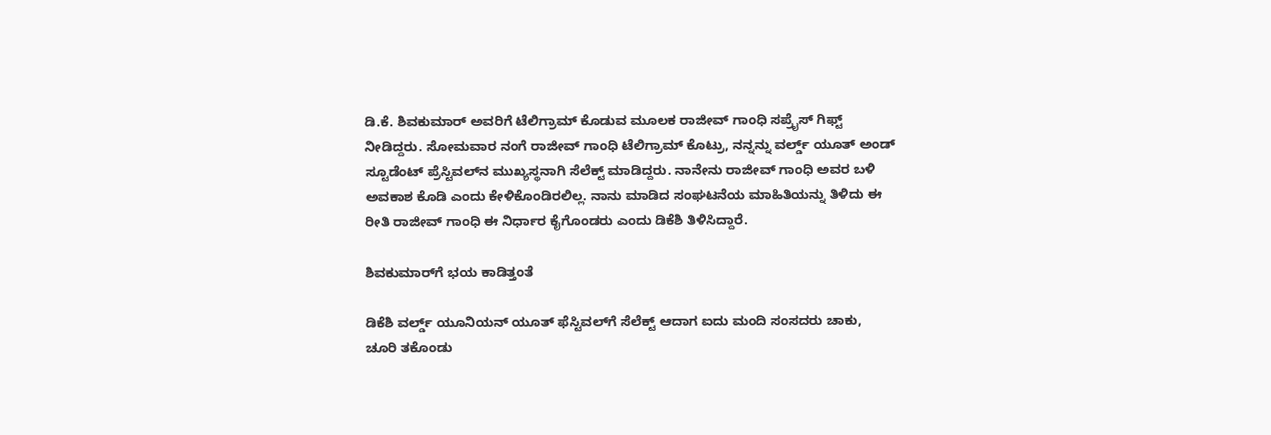ಡಿ.ಕೆ. ಶಿವಕುಮಾರ್ ಅವರಿಗೆ ಟೆಲಿಗ್ರಾಮ್ ಕೊಡುವ ಮೂಲಕ ರಾಜೀವ್ ಗಾಂಧಿ ಸಪ್ರೈಸ್ ಗಿಫ್ಟ್ ನೀಡಿದ್ದರು. ಸೋಮವಾರ ನಂಗೆ ರಾಜೀವ್ ಗಾಂಧಿ ಟೆಲಿಗ್ರಾಮ್ ಕೊಟ್ರು, ನನ್ನನ್ನು ವರ್ಲ್ಡ್‌ ಯೂತ್ ಅಂಡ್ ಸ್ಟೂಡೆಂಟ್ ಪ್ರೆಸ್ಟಿವಲ್‌‌ನ ಮುಖ್ಯಸ್ಥನಾಗಿ ಸೆಲೆಕ್ಟ್ ಮಾಡಿದ್ದರು. ನಾನೇನು ರಾಜೀವ್ ಗಾಂಧಿ ಅವರ ಬಳಿ ಅವಕಾಶ ಕೊಡಿ ಎಂದು ಕೇಳಿಕೊಂಡಿರಲಿಲ್ಲ. ನಾನು ಮಾಡಿದ ಸಂಘಟನೆಯ ಮಾಹಿತಿಯನ್ನು ತಿಳಿದು ಈ ರೀತಿ ರಾಜೀವ್ ಗಾಂಧಿ ಈ ನಿರ್ಧಾರ ಕೈಗೊಂಡರು ಎಂದು ಡಿಕೆಶಿ ತಿಳಿಸಿದ್ದಾರೆ.

ಶಿವಕುಮಾರ್‌ಗೆ ಭಯ ಕಾಡಿತ್ತಂತೆ

ಡಿಕೆಶಿ ವರ್ಲ್ಡ್ ಯೂನಿಯನ್ ಯೂತ್ ಫೆಸ್ಟಿವಲ್‌ಗೆ ಸೆಲೆಕ್ಟ್ ಆದಾಗ ಐದು ಮಂದಿ ಸಂಸದರು ಚಾಕು, ಚೂರಿ ತಕೊಂಡು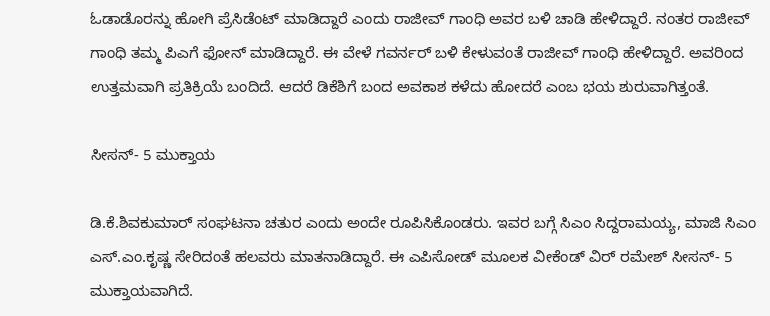ಓಡಾಡೊರನ್ನು ಹೋಗಿ ಪ್ರೆಸಿಡೆಂಟ್ ಮಾಡಿದ್ದಾರೆ ಎಂದು ರಾಜೀವ್ ಗಾಂಧಿ ಅವರ ಬಳಿ ಚಾಡಿ ಹೇಳಿದ್ದಾರೆ. ನಂತರ ರಾಜೀವ್ ಗಾಂಧಿ ತಮ್ಮ ಪಿಎಗೆ ಫೋನ್ ಮಾಡಿದ್ದಾರೆ. ಈ ವೇಳೆ ಗವರ್ನರ್ ಬಳಿ ಕೇಳುವಂತೆ ರಾಜೀವ್ ಗಾಂಧಿ ಹೇಳಿದ್ದಾರೆ. ಅವರಿಂದ ಉತ್ತಮವಾಗಿ ಪ್ರತಿಕ್ರಿಯೆ ಬಂದಿದೆ. ಆದರೆ ಡಿಕೆಶಿಗೆ ಬಂದ ಅವಕಾಶ ಕಳೆದು ಹೋದರೆ ಎಂಬ ಭಯ ಶುರುವಾಗಿತ್ತಂತೆ.

ಸೀಸನ್- 5 ಮುಕ್ತಾಯ

ಡಿ.ಕೆ.ಶಿವಕುಮಾರ್ ಸಂಘಟನಾ ಚತುರ ಎಂದು ಅಂದೇ ರೂಪಿಸಿಕೊಂಡರು. ಇವರ ಬಗ್ಗೆ ಸಿಎಂ ಸಿದ್ದರಾಮಯ್ಯ, ಮಾಜಿ ಸಿಎಂ ಎಸ್‌.ಎಂ.ಕೃಷ್ಣ ಸೇರಿದಂತೆ ಹಲವರು ಮಾತನಾಡಿದ್ದಾರೆ. ಈ ಎಪಿಸೋಡ್ ಮೂಲಕ ವೀಕೆಂಡ್ ವಿರ್ ರಮೇಶ್ ಸೀಸನ್- 5 ಮುಕ್ತಾಯವಾಗಿದೆ.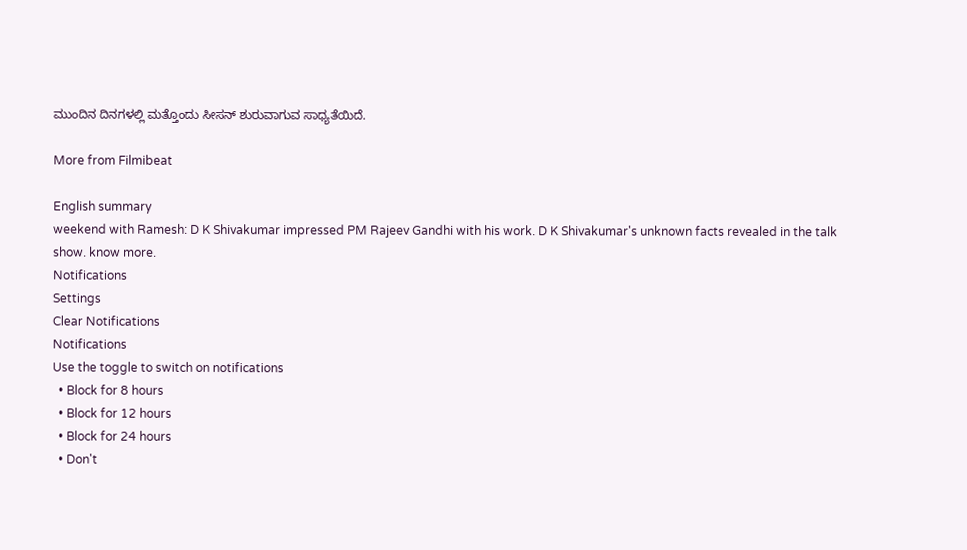ಮುಂದಿನ ದಿನಗಳಲ್ಲಿ ಮತ್ತೊಂದು ಸೀಸನ್ ಶುರುವಾಗುವ ಸಾಧ್ಯತೆಯಿದೆ.

More from Filmibeat

English summary
weekend with Ramesh: D K Shivakumar impressed PM Rajeev Gandhi with his work. D K Shivakumar's unknown facts revealed in the talk show. know more.
Notifications
Settings
Clear Notifications
Notifications
Use the toggle to switch on notifications
  • Block for 8 hours
  • Block for 12 hours
  • Block for 24 hours
  • Don't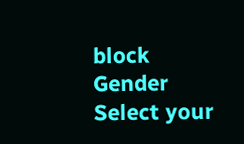block
Gender
Select your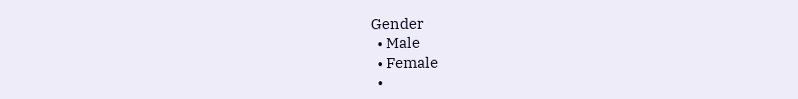Gender
  • Male
  • Female
  •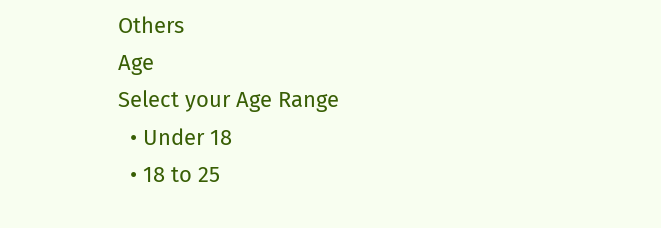Others
Age
Select your Age Range
  • Under 18
  • 18 to 25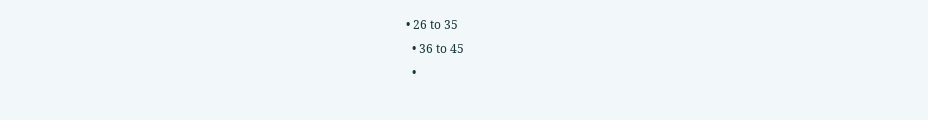• 26 to 35
  • 36 to 45
  •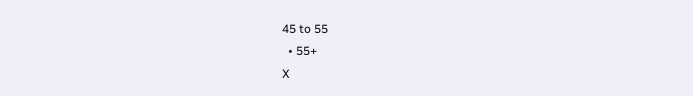45 to 55
  • 55+
X